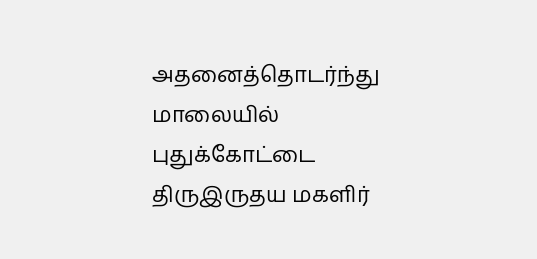அதனைத்தொடர்ந்து மாலையில் புதுக்கோட்டை திருஇருதய மகளிர்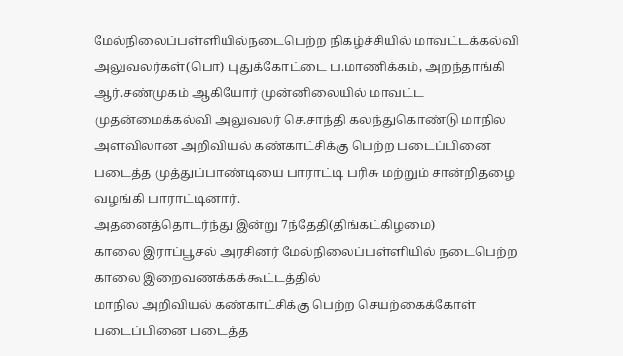மேல்நிலைப்பள்ளியில்நடைபெற்ற நிகழ்ச்சியில் மாவட்டக்கல்வி அலுவலர்கள்(பொ) புதுக்கோட்டை ப.மாணிக்கம், அறந்தாங்கி ஆர்.சண்முகம் ஆகியோர் முன்னிலையில் மாவட்ட முதன்மைக்கல்வி அலுவலர் செ.சாந்தி கலந்துகொண்டு மாநில அளவிலான அறிவியல் கண்காட்சிக்கு பெற்ற படைப்பினை படைத்த முத்துப்பாண்டியை பாராட்டி பரிசு மற்றும் சான்றிதழை வழங்கி பாராட்டினார்.
அதனைத்தொடர்ந்து இன்று 7ந்தேதி(திங்கட்கிழமை)
காலை இராப்பூசல் அரசினர் மேல்நிலைப்பள்ளியில் நடைபெற்ற காலை இறைவணக்கக்கூட்டத்தில்
மாநில அறிவியல் கண்காட்சிக்கு பெற்ற செயற்கைக்கோள் படைப்பினை படைத்த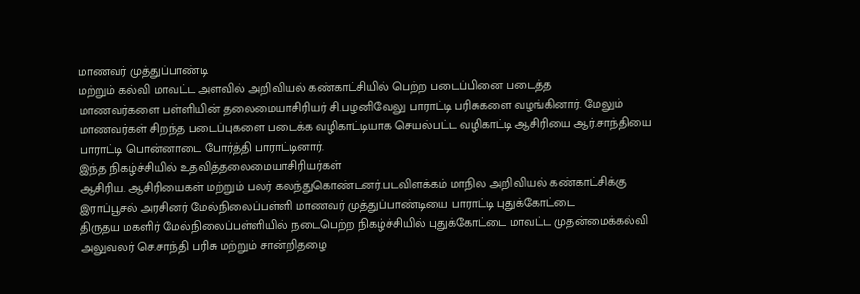மாணவர் முத்துப்பாண்டி
மற்றும் கல்வி மாவட்ட அளவில் அறிவியல் கண்காட்சியில் பெற்ற படைப்பினை படைத்த
மாணவர்களை பள்ளியின் தலைமையாசிரியர் சி.பழனிவேலு பாராட்டி பரிசுகளை வழங்கினார். மேலும்
மாணவர்கள் சிறந்த படைப்புகளை படைக்க வழிகாட்டியாக செயல்பட்ட வழிகாட்டி ஆசிரியை ஆர்.சாந்தியை
பாராட்டி பொன்னாடை போர்த்தி பாராட்டினார்.
இந்த நிகழ்ச்சியில் உதவித்தலைமையாசிரியர்கள்
ஆசிரிய. ஆசிரியைகள் மற்றும் பலர் கலந்துகொண்டனர்.படவிளக்கம் மாநில அறிவியல் கண்காட்சிக்கு
இராப்பூசல் அரசினர் மேல்நிலைப்பள்ளி மாணவர் முத்துப்பாண்டியை பாராட்டி புதுக்கோட்டை
திருதய மகளிர் மேல்நிலைப்பள்ளியில் நடைபெற்ற நிகழ்ச்சியில் புதுக்கோட்டை மாவட்ட முதன்மைக்கல்வி
அலுவலர் செ.சாந்தி பரிசு மற்றும் சான்றிதழை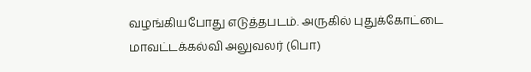வழங்கியபோது எடுத்தபடம். அருகில் புதுக்கோட்டை
மாவட்டக்கல்வி அலுவலர் (பொ)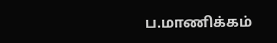ப.மாணிக்கம்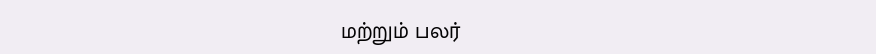மற்றும் பலர்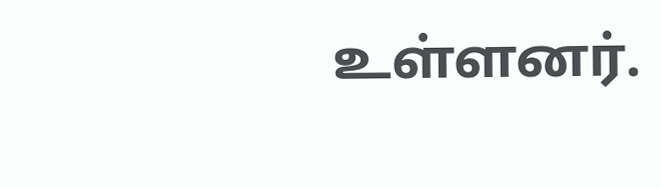உள்ளனர்.